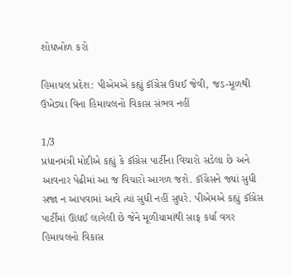શોધખોળ કરો

હિમાચલ પ્રદેશ: પીએમએ કહ્યું કૉંગ્રેસ ઉધઈ જેવી, જડ-મૂળથી ઉખેડ્યા વિના હિમાચલનો વિકાસ સંભવ નહીં

1/3
પ્રધાનમંત્રી મોદીએ કહ્યું કે કૉંગ્રેસ પાર્ટીના વિચારો સડેલા છે અને આવનાર પેઢીમાં આ જ વિચારો આગળ જશે. કૉંગ્રેસને જ્યાં સુધી સજા ન આપવામાં આવે ત્યાં સુધી નહીં સુધરે. પીએમએ કહ્યું કૉંગ્રેસ પાર્ટીમાં ઊધઈ લાગેલી છે જેને મૂળીયામાંથી સાફ કર્યા વગર હિમાચલનો વિકાસ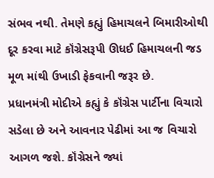સંભવ નથી. તેમણે કહ્યું હિમાચલને બિમારીઓથી દૂર કરવા માટે કૉંગ્રેસરૂપી ઊધઈ હિમાચલની જડ મૂળ માંથી ઉખાડી ફેકવાની જરૂર છે.
પ્રધાનમંત્રી મોદીએ કહ્યું કે કૉંગ્રેસ પાર્ટીના વિચારો સડેલા છે અને આવનાર પેઢીમાં આ જ વિચારો આગળ જશે. કૉંગ્રેસને જ્યાં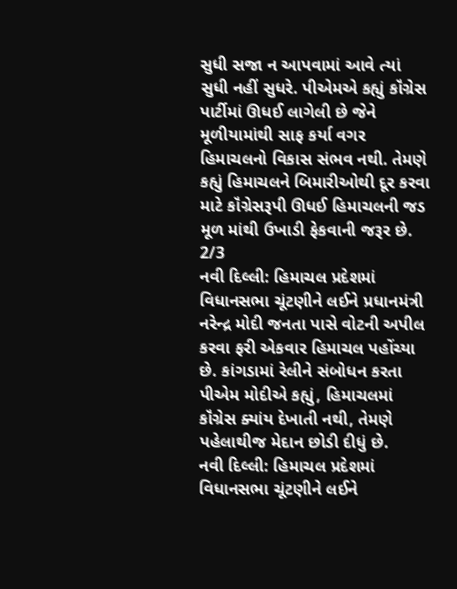સુધી સજા ન આપવામાં આવે ત્યાં સુધી નહીં સુધરે. પીએમએ કહ્યું કૉંગ્રેસ પાર્ટીમાં ઊધઈ લાગેલી છે જેને મૂળીયામાંથી સાફ કર્યા વગર હિમાચલનો વિકાસ સંભવ નથી. તેમણે કહ્યું હિમાચલને બિમારીઓથી દૂર કરવા માટે કૉંગ્રેસરૂપી ઊધઈ હિમાચલની જડ મૂળ માંથી ઉખાડી ફેકવાની જરૂર છે.
2/3
નવી દિલ્લી: હિમાચલ પ્રદેશમાં વિધાનસભા ચૂંટણીને લઈને પ્રધાનમંત્રી નરેન્દ્ર મોદી જનતા પાસે વોટની અપીલ કરવા ફરી એકવાર હિમાચલ પહોંચ્યા છે. કાંગડામાં રેલીને સંબોધન કરતા પીએમ મોદીએ કહ્યું, હિમાચલમાં કૉંગ્રેસ ક્યાંય દેખાતી નથી, તેમણે પહેલાથીજ મેદાન છોડી દીધું છે.
નવી દિલ્લી: હિમાચલ પ્રદેશમાં વિધાનસભા ચૂંટણીને લઈને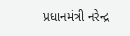પ્રધાનમંત્રી નરેન્દ્ર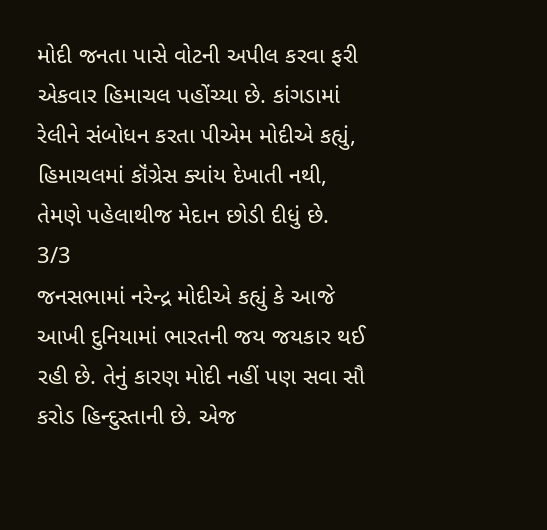મોદી જનતા પાસે વોટની અપીલ કરવા ફરી એકવાર હિમાચલ પહોંચ્યા છે. કાંગડામાં રેલીને સંબોધન કરતા પીએમ મોદીએ કહ્યું, હિમાચલમાં કૉંગ્રેસ ક્યાંય દેખાતી નથી, તેમણે પહેલાથીજ મેદાન છોડી દીધું છે.
3/3
જનસભામાં નરેન્દ્ર મોદીએ કહ્યું કે આજે આખી દુનિયામાં ભારતની જય જયકાર થઈ રહી છે. તેનું કારણ મોદી નહીં પણ સવા સૌ કરોડ હિન્દુસ્તાની છે. એજ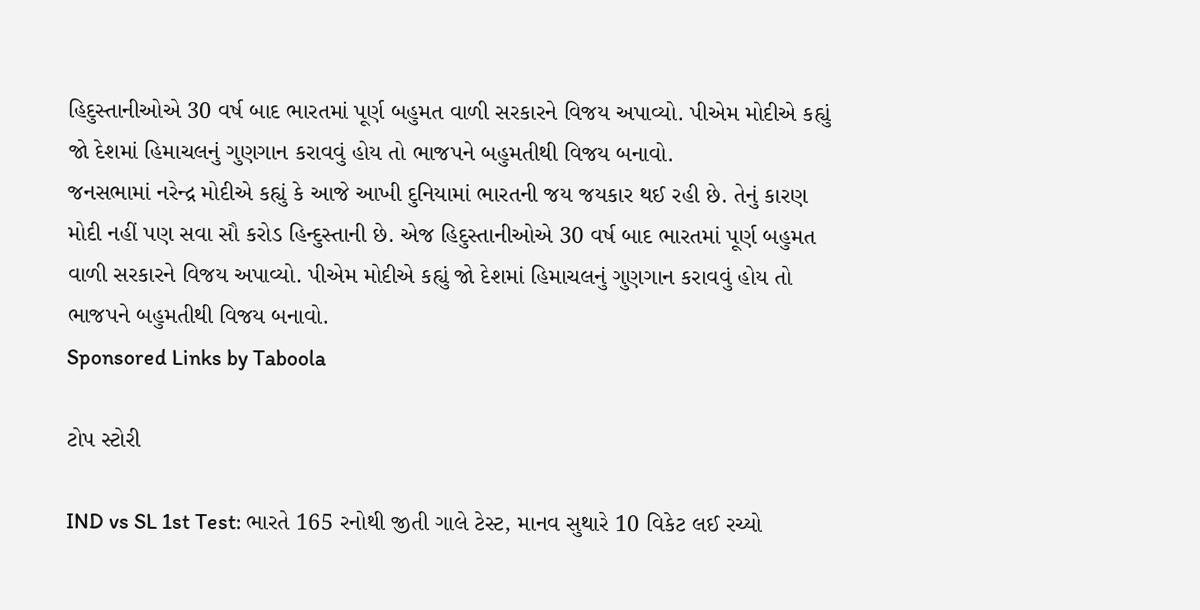હિદુસ્તાનીઓએ 30 વર્ષ બાદ ભારતમાં પૂર્ણ બહુમત વાળી સરકારને વિજય અપાવ્યો. પીએમ મોદીએ કહ્યું જો દેશમાં હિમાચલનું ગુણગાન કરાવવું હોય તો ભાજપને બહુમતીથી વિજય બનાવો.
જનસભામાં નરેન્દ્ર મોદીએ કહ્યું કે આજે આખી દુનિયામાં ભારતની જય જયકાર થઈ રહી છે. તેનું કારણ મોદી નહીં પણ સવા સૌ કરોડ હિન્દુસ્તાની છે. એજ હિદુસ્તાનીઓએ 30 વર્ષ બાદ ભારતમાં પૂર્ણ બહુમત વાળી સરકારને વિજય અપાવ્યો. પીએમ મોદીએ કહ્યું જો દેશમાં હિમાચલનું ગુણગાન કરાવવું હોય તો ભાજપને બહુમતીથી વિજય બનાવો.
Sponsored Links by Taboola

ટોપ સ્ટોરી

IND vs SL 1st Test: ભારતે 165 રનોથી જીતી ગાલે ટેસ્ટ, માનવ સુથારે 10 વિકેટ લઈ રચ્યો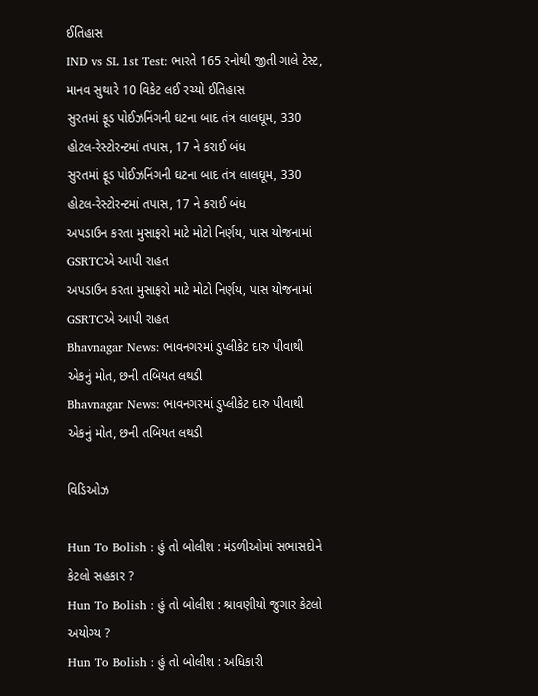ઈતિહાસ
IND vs SL 1st Test: ભારતે 165 રનોથી જીતી ગાલે ટેસ્ટ, માનવ સુથારે 10 વિકેટ લઈ રચ્યો ઈતિહાસ
સુરતમાં ફૂડ પોઈઝનિંગની ઘટના બાદ તંત્ર લાલઘૂમ, 330 હોટલ-રેસ્ટોરન્ટમાં તપાસ, 17 ને કરાઈ બંધ
સુરતમાં ફૂડ પોઈઝનિંગની ઘટના બાદ તંત્ર લાલઘૂમ, 330 હોટલ-રેસ્ટોરન્ટમાં તપાસ, 17 ને કરાઈ બંધ
અપડાઉન કરતા મુસાફરો માટે મોટો નિર્ણય, પાસ યોજનામાં GSRTCએ આપી રાહત
અપડાઉન કરતા મુસાફરો માટે મોટો નિર્ણય, પાસ યોજનામાં GSRTCએ આપી રાહત
Bhavnagar News: ભાવનગરમાં ડુપ્લીકેટ દારુ પીવાથી એકનું મોત, છની તબિયત લથડી
Bhavnagar News: ભાવનગરમાં ડુપ્લીકેટ દારુ પીવાથી એકનું મોત, છની તબિયત લથડી

વિડિઓઝ

Hun To Bolish : હું તો બોલીશ : મંડળીઓમાં સભાસદોને કેટલો સહકાર ?
Hun To Bolish : હું તો બોલીશ : શ્રાવણીયો જુગાર કેટલો અયોગ્ય ?
Hun To Bolish : હું તો બોલીશ : અધિકારી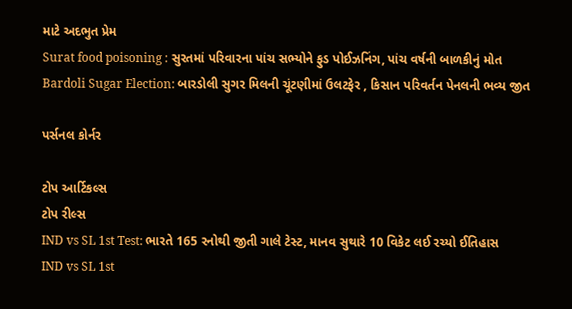માટે અદભુત પ્રેમ
Surat food poisoning : સુરતમાં પરિવારના પાંચ સભ્યોને ફુડ પોઈઝનિંગ, પાંચ વર્ષની બાળકીનું મોત
Bardoli Sugar Election: બારડોલી સુગર મિલની ચૂંટણીમાં ઉલટફેર , કિસાન પરિવર્તન પેનલની ભવ્ય જીત

પર્સનલ કોર્નર

ટોપ આર્ટિકલ્સ
ટોપ રીલ્સ
IND vs SL 1st Test: ભારતે 165 રનોથી જીતી ગાલે ટેસ્ટ, માનવ સુથારે 10 વિકેટ લઈ રચ્યો ઈતિહાસ
IND vs SL 1st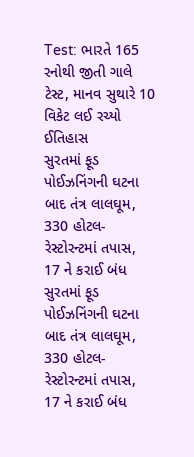Test: ભારતે 165 રનોથી જીતી ગાલે ટેસ્ટ, માનવ સુથારે 10 વિકેટ લઈ રચ્યો ઈતિહાસ
સુરતમાં ફૂડ પોઈઝનિંગની ઘટના બાદ તંત્ર લાલઘૂમ, 330 હોટલ-રેસ્ટોરન્ટમાં તપાસ, 17 ને કરાઈ બંધ
સુરતમાં ફૂડ પોઈઝનિંગની ઘટના બાદ તંત્ર લાલઘૂમ, 330 હોટલ-રેસ્ટોરન્ટમાં તપાસ, 17 ને કરાઈ બંધ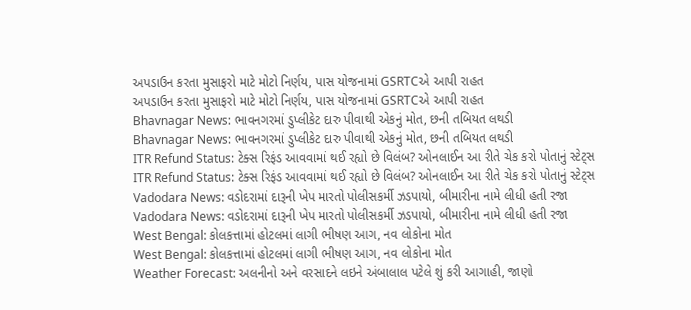અપડાઉન કરતા મુસાફરો માટે મોટો નિર્ણય, પાસ યોજનામાં GSRTCએ આપી રાહત
અપડાઉન કરતા મુસાફરો માટે મોટો નિર્ણય, પાસ યોજનામાં GSRTCએ આપી રાહત
Bhavnagar News: ભાવનગરમાં ડુપ્લીકેટ દારુ પીવાથી એકનું મોત, છની તબિયત લથડી
Bhavnagar News: ભાવનગરમાં ડુપ્લીકેટ દારુ પીવાથી એકનું મોત, છની તબિયત લથડી
ITR Refund Status: ટેક્સ રિફંડ આવવામાં થઈ રહ્યો છે વિલંબ? ઓનલાઈન આ રીતે ચેક કરો પોતાનું સ્ટેટ્સ
ITR Refund Status: ટેક્સ રિફંડ આવવામાં થઈ રહ્યો છે વિલંબ? ઓનલાઈન આ રીતે ચેક કરો પોતાનું સ્ટેટ્સ
Vadodara News: વડોદરામાં દારૂની ખેપ મારતો પોલીસકર્મી ઝડપાયો, બીમારીના નામે લીધી હતી રજા
Vadodara News: વડોદરામાં દારૂની ખેપ મારતો પોલીસકર્મી ઝડપાયો, બીમારીના નામે લીધી હતી રજા
West Bengal: કોલકત્તામાં હોટલમાં લાગી ભીષણ આગ, નવ લોકોના મોત
West Bengal: કોલકત્તામાં હોટલમાં લાગી ભીષણ આગ, નવ લોકોના મોત
Weather Forecast: અલનીનો અને વરસાદને લઇને અંબાલાલ પટેલે શું કરી આગાહી, જાણો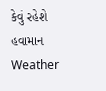કેવું રહેશે હવામાન
Weather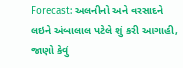Forecast: અલનીનો અને વરસાદને લઇને અંબાલાલ પટેલે શું કરી આગાહી, જાણો કેવું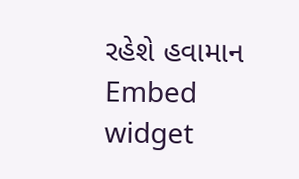રહેશે હવામાન
Embed widget